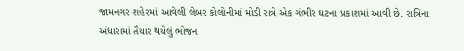જામનગર શહેરમાં આવેલી લેબર કોલોનીમાં મોડી રાત્રે એક ગંભીર ઘટના પ્રકાશમાં આવી છે. રાત્રિના અંધારામાં તૈયાર થયેલું ભોજન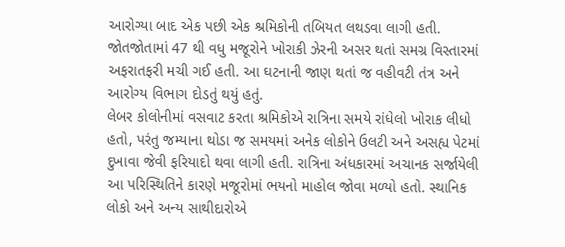આરોગ્યા બાદ એક પછી એક શ્રમિકોની તબિયત લથડવા લાગી હતી. જોતજોતામાં 47 થી વધુ મજૂરોને ખોરાકી ઝેરની અસર થતાં સમગ્ર વિસ્તારમાં અફરાતફરી મચી ગઈ હતી. આ ઘટનાની જાણ થતાં જ વહીવટી તંત્ર અને આરોગ્ય વિભાગ દોડતું થયું હતું.
લેબર કોલોનીમાં વસવાટ કરતા શ્રમિકોએ રાત્રિના સમયે રાંધેલો ખોરાક લીધો હતો, પરંતુ જમ્યાના થોડા જ સમયમાં અનેક લોકોને ઉલટી અને અસહ્ય પેટમાં દુખાવા જેવી ફરિયાદો થવા લાગી હતી. રાત્રિના અંધકારમાં અચાનક સર્જાયેલી આ પરિસ્થિતિને કારણે મજૂરોમાં ભયનો માહોલ જોવા મળ્યો હતો. સ્થાનિક લોકો અને અન્ય સાથીદારોએ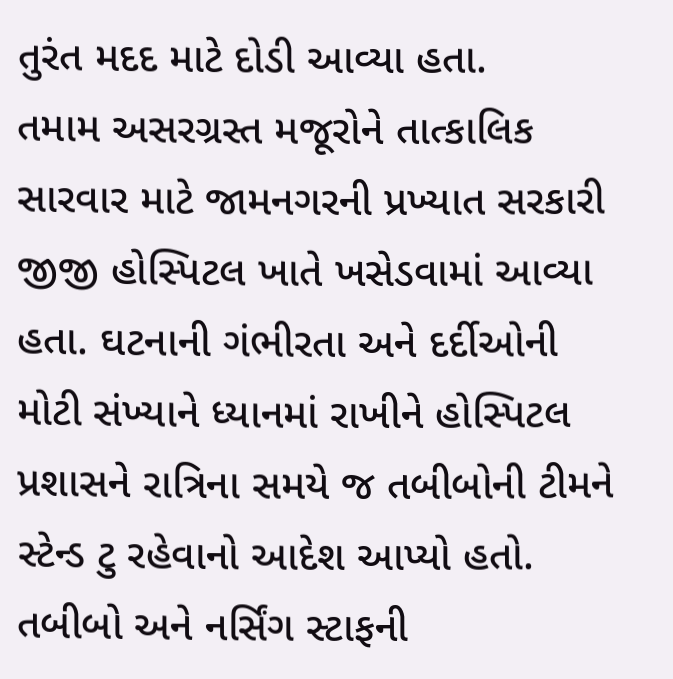તુરંત મદદ માટે દોડી આવ્યા હતા.
તમામ અસરગ્રસ્ત મજૂરોને તાત્કાલિક સારવાર માટે જામનગરની પ્રખ્યાત સરકારી જીજી હોસ્પિટલ ખાતે ખસેડવામાં આવ્યા હતા. ઘટનાની ગંભીરતા અને દર્દીઓની મોટી સંખ્યાને ધ્યાનમાં રાખીને હોસ્પિટલ પ્રશાસને રાત્રિના સમયે જ તબીબોની ટીમને સ્ટેન્ડ ટુ રહેવાનો આદેશ આપ્યો હતો. તબીબો અને નર્સિંગ સ્ટાફની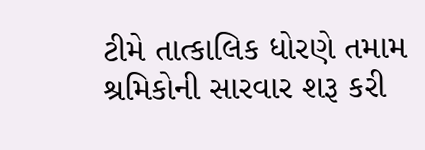ટીમે તાત્કાલિક ધોરણે તમામ શ્રમિકોની સારવાર શરૂ કરી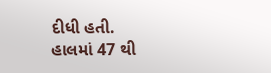દીધી હતી.
હાલમાં 47 થી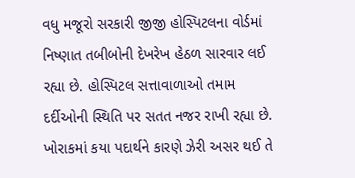વધુ મજૂરો સરકારી જીજી હોસ્પિટલના વોર્ડમાં નિષ્ણાત તબીબોની દેખરેખ હેઠળ સારવાર લઈ રહ્યા છે. હોસ્પિટલ સત્તાવાળાઓ તમામ દર્દીઓની સ્થિતિ પર સતત નજર રાખી રહ્યા છે. ખોરાકમાં કયા પદાર્થને કારણે ઝેરી અસર થઈ તે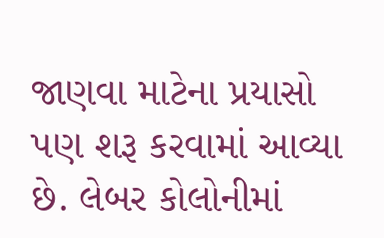જાણવા માટેના પ્રયાસો પણ શરૂ કરવામાં આવ્યા છે. લેબર કોલોનીમાં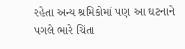રહેતા અન્ય શ્રમિકોમાં પણ આ ઘટનાને પગલે ભારે ચિંતા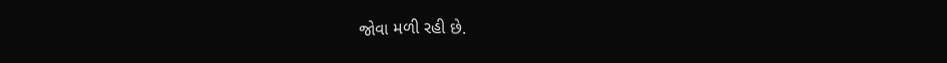જોવા મળી રહી છે.